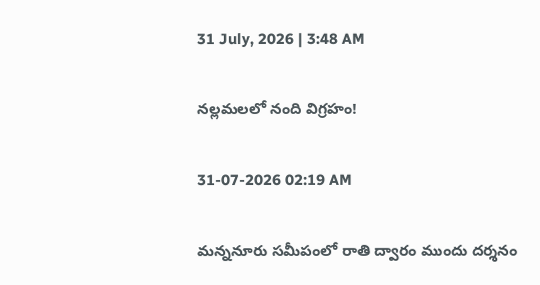31 July, 2026 | 3:48 AM

నల్లమలలో నంది విగ్రహం!

31-07-2026 02:19 AM

మన్ననూరు సమీపంలో రాతి ద్వారం ముందు దర్శనం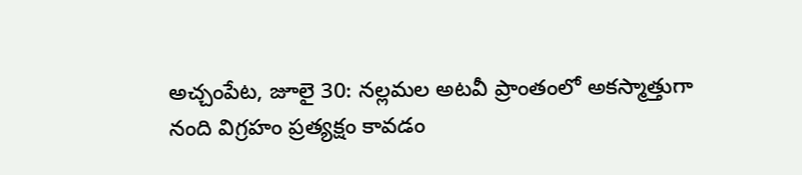అచ్చంపేట, జూలై 30: నల్లమల అటవీ ప్రాంతంలో అకస్మాత్తుగా నంది విగ్రహం ప్రత్యక్షం కావడం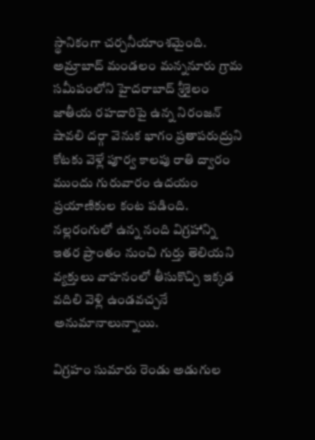స్థానికంగా చర్చనీయాంశమైంది. అమ్రాబాద్ మండలం మన్ననూరు గ్రామ సమీపంలోని హైదరాబాద్‌ శ్రీశైలం జాతీయ రహదారిపై ఉన్న నిరంజన్ షావలి దర్గా వెనుక భాగం ప్రతాపరుద్రుని కోటకు వెళ్లే పూర్వ కాలపు రాతి ద్వారం ముందు గురువారం ఉదయం ప్రయాణికుల కంట పడింది. నల్లరంగులో ఉన్న నంది విగ్రహాన్ని ఇతర ప్రాంతం నుంచి గుర్తు తెలియని వ్యక్తులు వాహనంలో తీసుకొచ్చి ఇక్కడ వదిలి వెళ్లి ఉండవచ్చనే అనుమానాలున్నాయి.

విగ్రహం సుమారు రెండు అడుగుల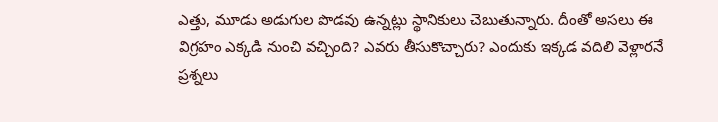ఎత్తు, మూడు అడుగుల పొడవు ఉన్నట్లు స్థానికులు చెబుతున్నారు. దీంతో అసలు ఈ విగ్రహం ఎక్కడి నుంచి వచ్చింది? ఎవరు తీసుకొచ్చారు? ఎందుకు ఇక్కడ వదిలి వెళ్లారనే ప్రశ్నలు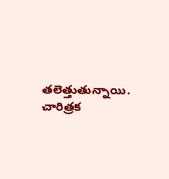తలెత్తుతున్నాయి. చారిత్రక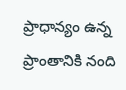ప్రాధాన్యం ఉన్న ప్రాంతానికి నంది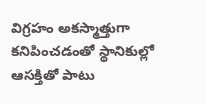విగ్రహం అకస్మాత్తుగా కనిపించడంతో స్థానికుల్లో ఆసక్తితో పాటు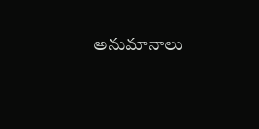అనుమానాలు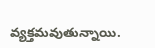వ్యక్తమవుతున్నాయి.